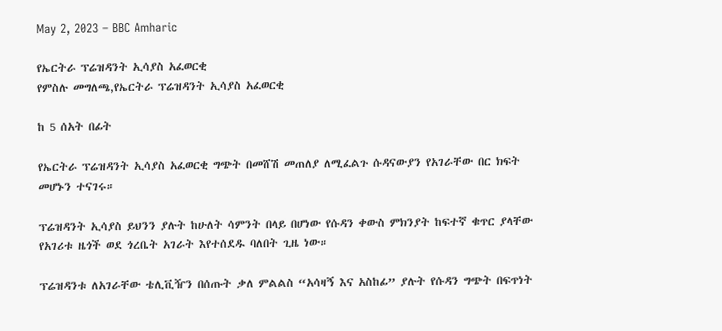May 2, 2023 – BBC Amharic

የኤርትራ ፕሬዝዳንት ኢሳያስ አፈወርቂ
የምስሉ መግለጫ,የኤርትራ ፕሬዝዳንት ኢሳያስ አፈወርቂ

ከ 5 ሰአት በፊት

የኤርትራ ፕሬዝዳንት ኢሳያስ አፈወርቂ ግጭት በመሸሽ መጠለያ ለሚፈልጉ ሱዳናውያን የአገራቸው በር ክፍት መሆኑን ተናገሩ።

ፕሬዝዳንት ኢሳያስ ይህንን ያሉት ከሁለት ሳምንት በላይ በሆነው የሱዳን ቀውስ ምክንያት ከፍተኛ ቁጥር ያላቸው የአገሪቱ ዜጎች ወደ ጎረቤት አገራት እየተሰደዱ ባለበት ጊዜ ነው።

ፕሬዝዳንቱ ለአገራቸው ቴሊቪዥን በሰጡት ቃለ ምልልስ “አሳዛኝ እና አስከፊ” ያሉት የሱዳን ግጭት በፍጥነት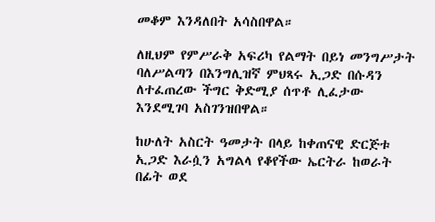መቆም እንዳለበት አሳስበዋል።

ለዚህም የምሥራቅ አፍሪካ የልማት በይነ መንግሥታት ባለሥልጣን በእንግሊዝኛ ምህጻሩ ኢጋድ በሱዳን ለተፈጠረው ችግር ቅድሚያ ሰጥቶ ሊፈታው እንደሚገባ አስገንዝበዋል።

ከሁለት አስርት ዓመታት በላይ ከቀጠናዊ ድርጅቱ ኢጋድ እራሷን አግልላ የቆየችው ኤርትራ ከወራት በፊት ወደ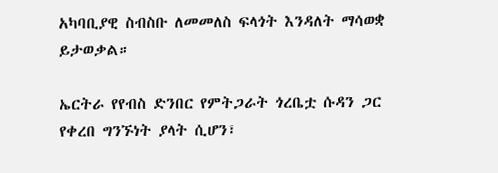አካባቢያዊ ስብስቡ ለመመለስ ፍላጎት እንዳለት ማሳወቋ ይታወቃል።

ኤርትራ የየብስ ድንበር የምትጋራት ጎረቤቷ ሱዳን ጋር የቀረበ ግንኙነት ያላት ሲሆን፣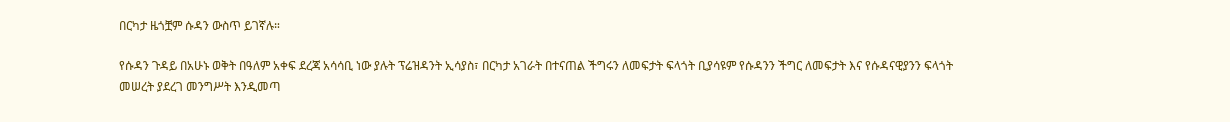በርካታ ዜጎቿም ሱዳን ውስጥ ይገኛሉ።

የሱዳን ጉዳይ በአሁኑ ወቅት በዓለም አቀፍ ደረጃ አሳሳቢ ነው ያሉት ፕሬዝዳንት ኢሳያስ፣ በርካታ አገራት በተናጠል ችግሩን ለመፍታት ፍላጎት ቢያሳዩም የሱዳንን ችግር ለመፍታት እና የሱዳናዊያንን ፍላጎት መሠረት ያደረገ መንግሥት እንዲመጣ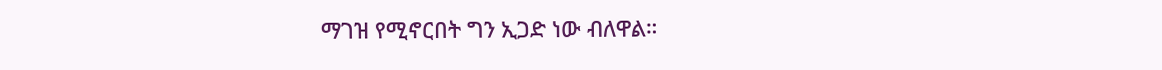ማገዝ የሚኖርበት ግን ኢጋድ ነው ብለዋል።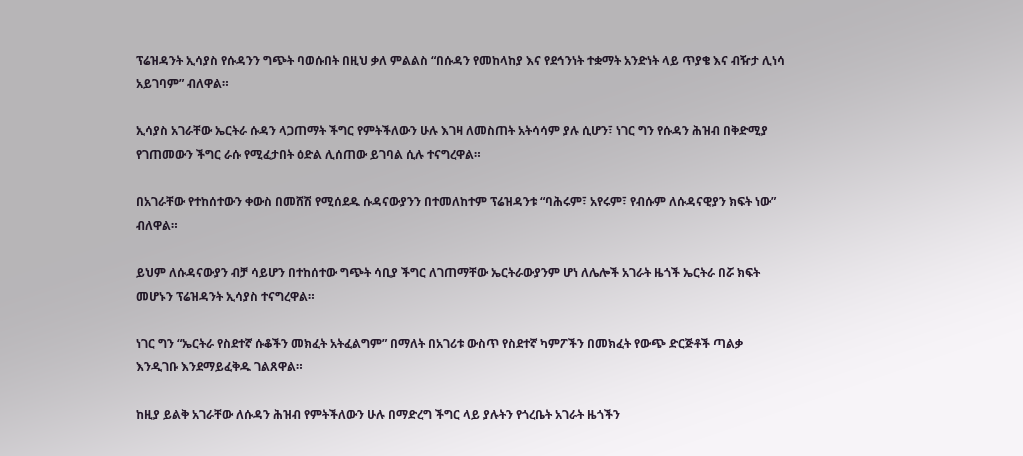ፕሬዝዳንት ኢሳያስ የሱዳንን ግጭት ባወሱበት በዚህ ቃለ ምልልስ “በሱዳን የመከላከያ እና የደኅንነት ተቋማት አንድነት ላይ ጥያቄ እና ብዥታ ሊነሳ አይገባም” ብለዋል።

ኢሳያስ አገራቸው ኤርትራ ሱዳን ላጋጠማት ችግር የምትችለውን ሁሉ እገዛ ለመስጠት አትሳሳም ያሉ ሲሆን፣ ነገር ግን የሱዳን ሕዝብ በቅድሚያ የገጠመውን ችግር ራሱ የሚፈታበት ዕድል ሊሰጠው ይገባል ሲሉ ተናግረዋል።

በአገራቸው የተከሰተውን ቀውስ በመሸሽ የሚሰደዱ ሱዳናውያንን በተመለከተም ፕሬዝዳንቱ “ባሕሩም፣ አየሩም፣ የብሱም ለሱዳናዊያን ክፍት ነው” ብለዋል።

ይህም ለሱዳናውያን ብቻ ሳይሆን በተከሰተው ግጭት ሳቢያ ችግር ለገጠማቸው ኤርትራውያንም ሆነ ለሌሎች አገራት ዜጎች ኤርትራ በሯ ክፍት መሆኑን ፕሬዝዳንት ኢሳያስ ተናግረዋል።

ነገር ግን “ኤርትራ የስደተኛ ሱቆችን መክፈት አትፈልግም” በማለት በአገሪቱ ውስጥ የስደተኛ ካምፖችን በመክፈት የውጭ ድርጅቶች ጣልቃ እንዲገቡ እንደማይፈቅዱ ገልጸዋል።

ከዚያ ይልቅ አገራቸው ለሱዳን ሕዝብ የምትችለውን ሁሉ በማድረግ ችግር ላይ ያሉትን የጎረቤት አገራት ዜጎችን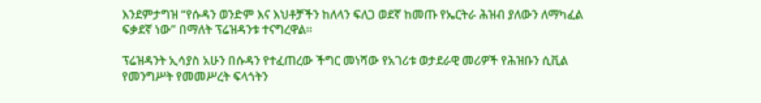እንደምታግዝ “የሱዳን ወንድም እና እህቶቻችን ከለላን ፍለጋ ወደኛ ከመጡ የኤርትራ ሕዝብ ያለውን ለማካፈል ፍቃደኛ ነው” በማለት ፕሬዝዳንቱ ተናግረዋል።

ፕሬዝዳንት ኢሳያስ አሁን በሱዳን የተፈጠረው ችግር መነሻው የአገሪቱ ወታደራዊ መሪዎች የሕዝቡን ሲቪል የመንግሥት የመመሥረት ፍላጎትን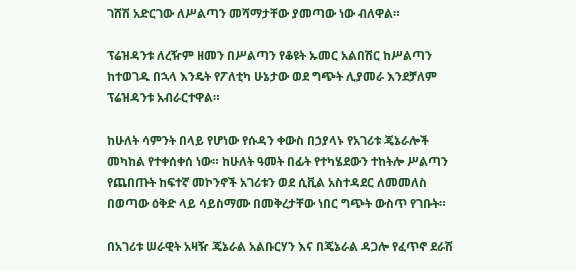ገሸሽ አድርገው ለሥልጣን መሻማታቸው ያመጣው ነው ብለዋል።

ፕሬዝዳንቱ ለረዥም ዘመን በሥልጣን የቆዩት ኡመር አልበሽር ከሥልጣን ከተወገዱ በኋላ እንዴት የፖለቲካ ሁኔታው ወደ ግጭት ሊያመራ እንደቻለም ፕሬዝዳንቱ አብራርተዋል።

ከሁለት ሳምንት በላይ የሆነው የሱዳን ቀውስ በኃያላኑ የአገሪቱ ጄኔራሎች መካከል የተቀሰቀሰ ነው። ከሁለት ዓመት በፊት የተካሄደውን ተከትሎ ሥልጣን የጨበጡት ከፍተኛ መኮንኖች አገሪቱን ወደ ሲቪል አስተዳደር ለመመለስ በወጣው ዕቅድ ላይ ሳይስማሙ በመቅረታቸው ነበር ግጭት ውስጥ የገቡት።

በአገሪቱ ሠራዊት አዛዥ ጄኔራል አልቡርሃን እና በጄኔራል ዳጋሎ የፈጥኖ ደራሽ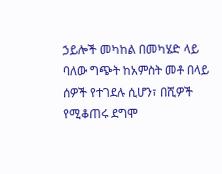ኃይሎች መካከል በመካሄድ ላይ ባለው ግጭት ከአምስት መቶ በላይ ሰዎች የተገደሉ ሲሆን፣ በሺዎች የሚቆጠሩ ደግሞ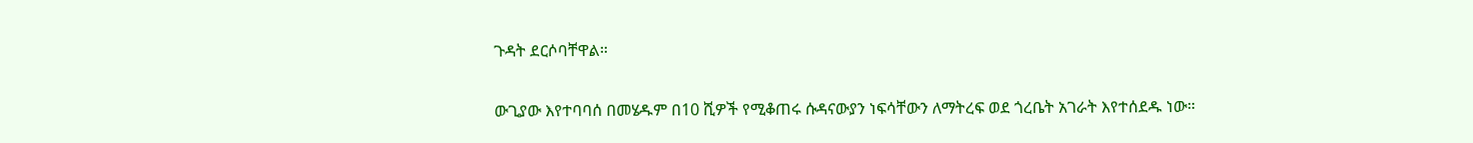ጉዳት ደርሶባቸዋል።

ውጊያው እየተባባሰ በመሄዱም በ10 ሺዎች የሚቆጠሩ ሱዳናውያን ነፍሳቸውን ለማትረፍ ወደ ጎረቤት አገራት እየተሰደዱ ነው።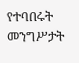የተባበሩት መንግሥታት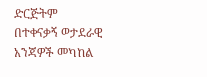ድርጅትም በተቀናቃኝ ወታደራዊ አንጃዎች መካከል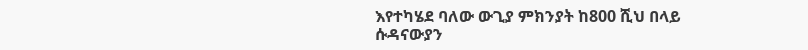እየተካሄደ ባለው ውጊያ ምክንያት ከ800 ሺህ በላይ ሱዳናውያን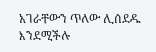አገራቸውን ጥለው ሊሰደዱ እንደሚችሉ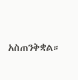አስጠንቅቋል።